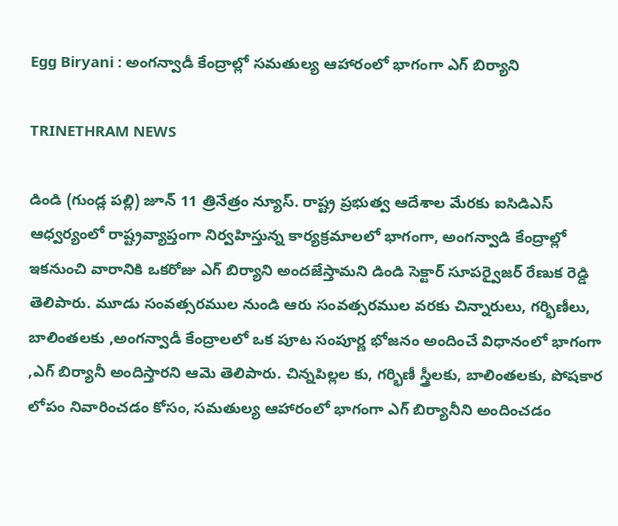Egg Biryani : అంగన్వాడీ కేంద్రాల్లో సమతుల్య ఆహారంలో భాగంగా ఎగ్ బిర్యాని

TRINETHRAM NEWS

డిండి (గుండ్ల పల్లి) జూన్ 11 త్రినేత్రం న్యూస్. రాష్ట్ర ప్రభుత్వ ఆదేశాల మేరకు ఐసిడిఎస్ ఆధ్వర్యంలో రాష్ట్రవ్యాప్తంగా నిర్వహిస్తున్న కార్యక్రమాలలో భాగంగా, అంగన్వాడి కేంద్రాల్లో ఇకనుంచి వారానికి ఒకరోజు ఎగ్ బిర్యాని అందజేస్తామని డిండి సెక్టార్ సూపర్వైజర్ రేణుక రెడ్డి తెలిపారు. మూడు సంవత్సరముల నుండి ఆరు సంవత్సరముల వరకు చిన్నారులు, గర్భిణీలు, బాలింతలకు ,అంగన్వాడీ కేంద్రాలలో ఒక పూట సంపూర్ణ భోజనం అందించే విధానంలో భాగంగా ,ఎగ్ బిర్యానీ అందిస్తారని ఆమె తెలిపారు. చిన్నపిల్లల కు, గర్భిణీ స్త్రీలకు, బాలింతలకు, పోషకార లోపం నివారించడం కోసం, సమతుల్య ఆహారంలో భాగంగా ఎగ్ బిర్యానీని అందించడం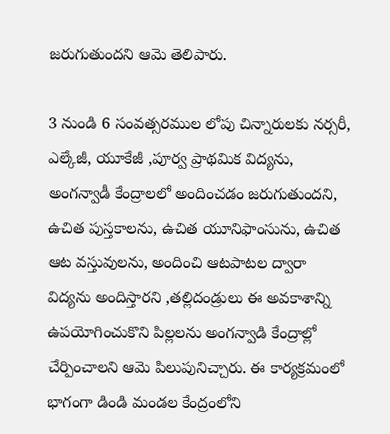జరుగుతుందని ఆమె తెలిపారు.

3 నుండి 6 సంవత్సరముల లోపు చిన్నారులకు నర్సరీ, ఎల్కేజీ, యూకేజీ ,పూర్వ ప్రాథమిక విద్యను, అంగన్వాడీ కేంద్రాలలో అందించడం జరుగుతుందని, ఉచిత పుస్తకాలను, ఉచిత యూనిఫాంసును, ఉచిత ఆట వస్తువులను, అందించి ఆటపాటల ద్వారా విద్యను అందిస్తారని ,తల్లిదండ్రులు ఈ అవకాశాన్ని ఉపయోగించుకొని పిల్లలను అంగన్వాడి కేంద్రాల్లో చేర్పించాలని ఆమె పిలుపునిచ్చారు. ఈ కార్యక్రమంలో భాగంగా డిండి మండల కేంద్రంలోని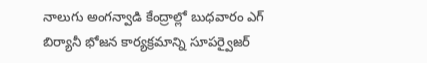నాలుగు అంగన్వాడి కేంద్రాల్లో బుధవారం ఎగ్ బిర్యానీ భోజన కార్యక్రమాన్ని సూపర్వైజర్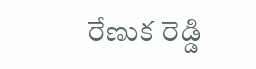రేణుక రెడ్డి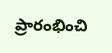ప్రారంభించి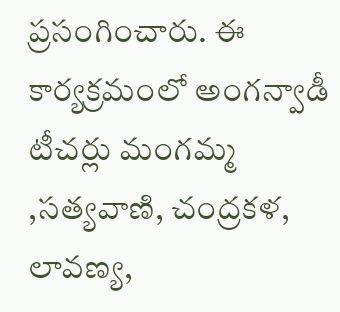ప్రసంగించారు. ఈ కార్యక్రమంలో అంగన్వాడీ టీచర్లు మంగమ్మ ,సత్యవాణి, చంద్రకళ, లావణ్య,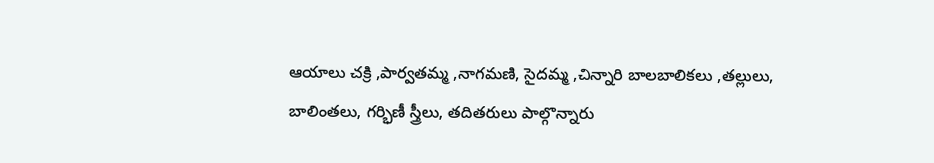ఆయాలు చక్రి ,పార్వతమ్మ ,నాగమణి, సైదమ్మ ,చిన్నారి బాలబాలికలు ,తల్లులు, బాలింతలు, గర్భిణీ స్త్రీలు, తదితరులు పాల్గొన్నారు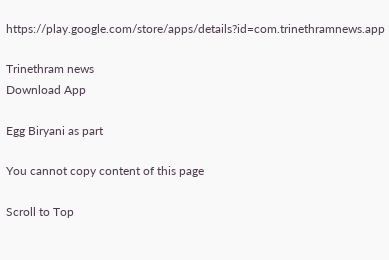https://play.google.com/store/apps/details?id=com.trinethramnews.app

Trinethram news
Download App

Egg Biryani as part

You cannot copy content of this page

Scroll to Top